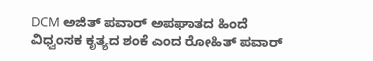DCM ಅಜಿತ್ ಪವಾರ್ ಅಪಘಾತದ ಹಿಂದೆ ವಿಧ್ವಂಸಕ ಕೃತ್ಯದ ಶಂಕೆ ಎಂದ ರೋಹಿತ್ ಪವಾರ್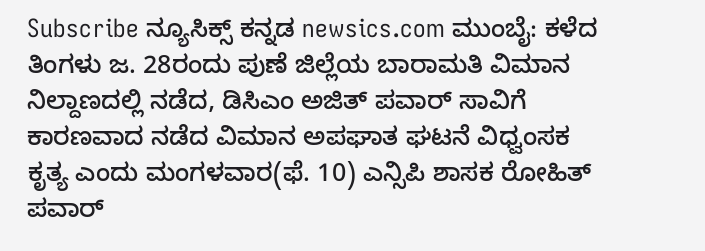Subscribe ನ್ಯೂಸಿಕ್ಸ್ ಕನ್ನಡ newsics.com ಮುಂಬೈ: ಕಳೆದ ತಿಂಗಳು ಜ. 28ರಂದು ಪುಣೆ ಜಿಲ್ಲೆಯ ಬಾರಾಮತಿ ವಿಮಾನ ನಿಲ್ದಾಣದಲ್ಲಿ ನಡೆದ, ಡಿಸಿಎಂ ಅಜಿತ್ ಪವಾರ್ ಸಾವಿಗೆ ಕಾರಣವಾದ ನಡೆದ ವಿಮಾನ ಅಪಘಾತ ಘಟನೆ ವಿಧ್ವಂಸಕ ಕೃತ್ಯ ಎಂದು ಮಂಗಳವಾರ(ಫೆ. 10) ಎನ್ಸಿಪಿ ಶಾಸಕ ರೋಹಿತ್ ಪವಾರ್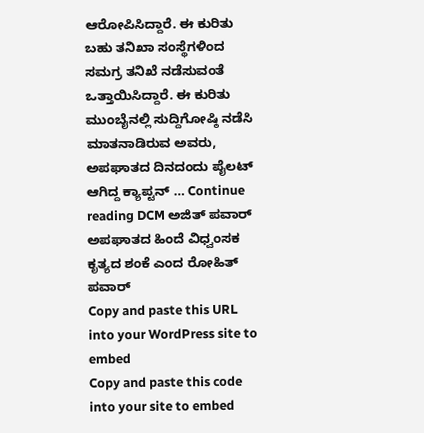ಆರೋಪಿಸಿದ್ದಾರೆ. ಈ ಕುರಿತು ಬಹು ತನಿಖಾ ಸಂಸ್ಥೆಗಳಿಂದ ಸಮಗ್ರ ತನಿಖೆ ನಡೆಸುವಂತೆ ಒತ್ತಾಯಿಸಿದ್ದಾರೆ. ಈ ಕುರಿತು ಮುಂಬೈನಲ್ಲಿ ಸುದ್ದಿಗೋಷ್ಠಿ ನಡೆಸಿ ಮಾತನಾಡಿರುವ ಅವರು, ಅಪಘಾತದ ದಿನದಂದು ಪೈಲಟ್ ಆಗಿದ್ದ ಕ್ಯಾಪ್ಟನ್ … Continue reading DCM ಅಜಿತ್ ಪವಾರ್ ಅಪಘಾತದ ಹಿಂದೆ ವಿಧ್ವಂಸಕ ಕೃತ್ಯದ ಶಂಕೆ ಎಂದ ರೋಹಿತ್ ಪವಾರ್
Copy and paste this URL into your WordPress site to embed
Copy and paste this code into your site to embed